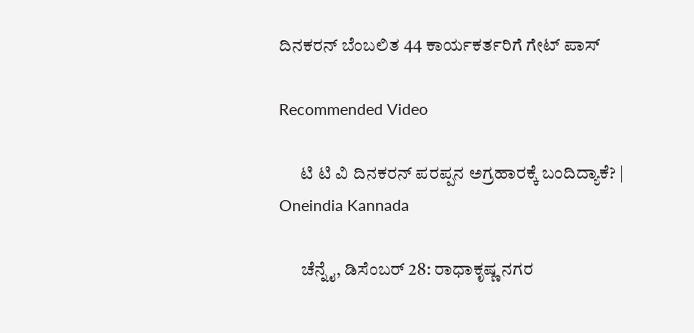ದಿನಕರನ್ ಬೆಂಬಲಿತ 44 ಕಾರ್ಯಕರ್ತರಿಗೆ ಗೇಟ್ ಪಾಸ್

Recommended Video

      ಟಿ ಟಿ ವಿ ದಿನಕರನ್ ಪರಪ್ಪನ ಅಗ್ರಹಾರಕ್ಕೆ ಬಂದಿದ್ಯಾಕೆ? | Oneindia Kannada

      ಚೆನ್ನೈ, ಡಿಸೆಂಬರ್ 28: ರಾಧಾಕೃಷ್ಣ ನಗರ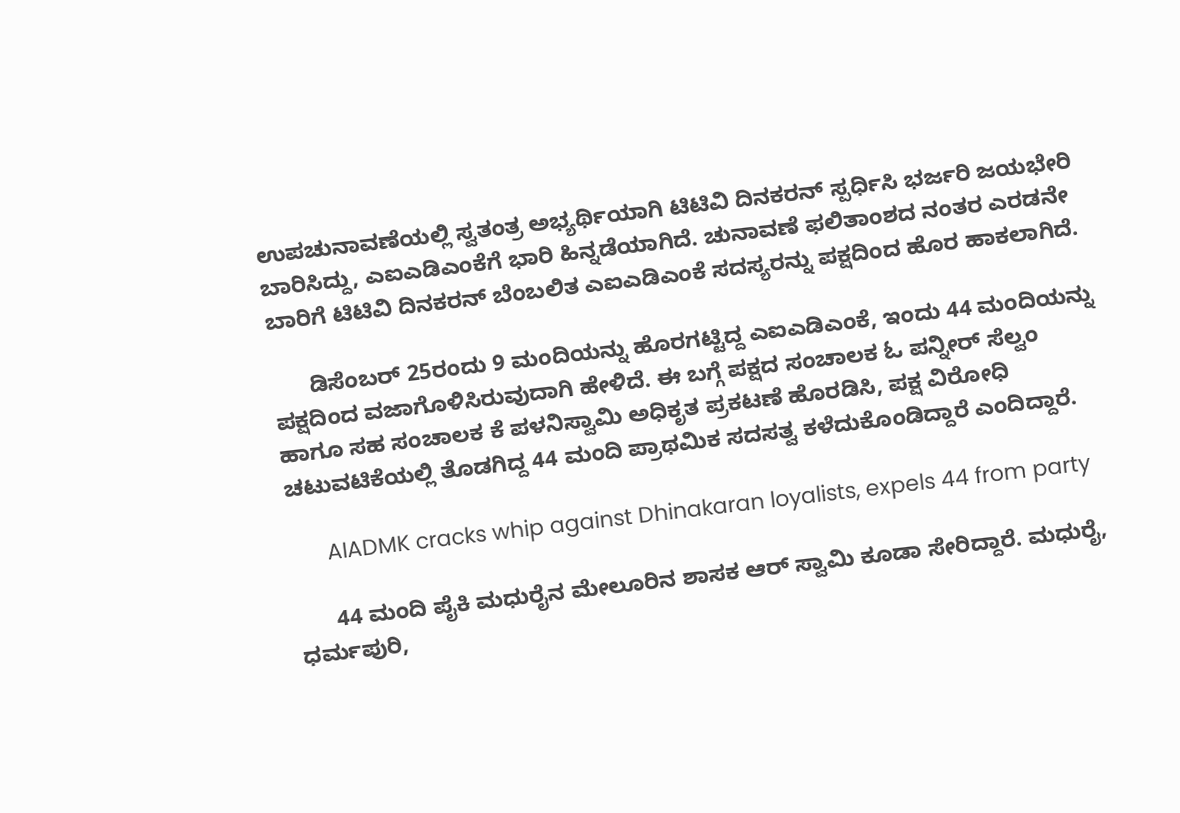ಉಪಚುನಾವಣೆಯಲ್ಲಿ ಸ್ವತಂತ್ರ ಅಭ್ಯರ್ಥಿಯಾಗಿ ಟಿಟಿವಿ ದಿನಕರನ್ ಸ್ಪರ್ಧಿಸಿ ಭರ್ಜರಿ ಜಯಭೇರಿ ಬಾರಿಸಿದ್ದು, ಎಐಎಡಿಎಂಕೆಗೆ ಭಾರಿ ಹಿನ್ನಡೆಯಾಗಿದೆ. ಚುನಾವಣೆ ಫಲಿತಾಂಶದ ನಂತರ ಎರಡನೇ ಬಾರಿಗೆ ಟಿಟಿವಿ ದಿನಕರನ್ ಬೆಂಬಲಿತ ಎಐಎಡಿಎಂಕೆ ಸದಸ್ಯರನ್ನು ಪಕ್ಷದಿಂದ ಹೊರ ಹಾಕಲಾಗಿದೆ.

      ಡಿಸೆಂಬರ್ 25ರಂದು 9 ಮಂದಿಯನ್ನು ಹೊರಗಟ್ಟಿದ್ದ ಎಐಎಡಿಎಂಕೆ, ಇಂದು 44 ಮಂದಿಯನ್ನು ಪಕ್ಷದಿಂದ ವಜಾಗೊಳಿಸಿರುವುದಾಗಿ ಹೇಳಿದೆ. ಈ ಬಗ್ಗೆ ಪಕ್ಷದ ಸಂಚಾಲಕ ಓ ಪನ್ನೀರ್ ಸೆಲ್ವಂ ಹಾಗೂ ಸಹ ಸಂಚಾಲಕ ಕೆ ಪಳನಿಸ್ವಾಮಿ ಅಧಿಕೃತ ಪ್ರಕಟಣೆ ಹೊರಡಿಸಿ, ಪಕ್ಷ ವಿರೋಧಿ ಚಟುವಟಿಕೆಯಲ್ಲಿ ತೊಡಗಿದ್ದ 44 ಮಂದಿ ಪ್ರಾಥಮಿಕ ಸದಸತ್ವ ಕಳೆದುಕೊಂಡಿದ್ದಾರೆ ಎಂದಿದ್ದಾರೆ.

      AIADMK cracks whip against Dhinakaran loyalists, expels 44 from party

      44 ಮಂದಿ ಪೈಕಿ ಮಧುರೈನ ಮೇಲೂರಿನ ಶಾಸಕ ಆರ್ ಸ್ವಾಮಿ ಕೂಡಾ ಸೇರಿದ್ದಾರೆ. ಮಧುರೈ, ಧರ್ಮಪುರಿ,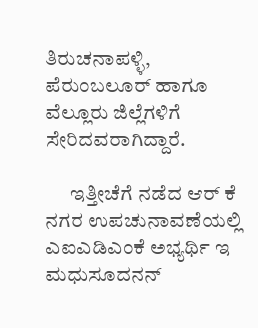ತಿರುಚನಾಪಳ್ಳಿ, ಪೆರುಂಬಲೂರ್ ಹಾಗೂ ವೆಲ್ಲೂರು ಜಿಲ್ಲೆಗಳಿಗೆ ಸೇರಿದವರಾಗಿದ್ದಾರೆ.

      ಇತ್ತೀಚೆಗೆ ನಡೆದ ಆರ್ ಕೆ ನಗರ ಉಪಚುನಾವಣೆಯಲ್ಲಿ ಎಐಎಡಿಎಂಕೆ ಅಭ್ಯರ್ಥಿ ಇ ಮಧುಸೂದನನ್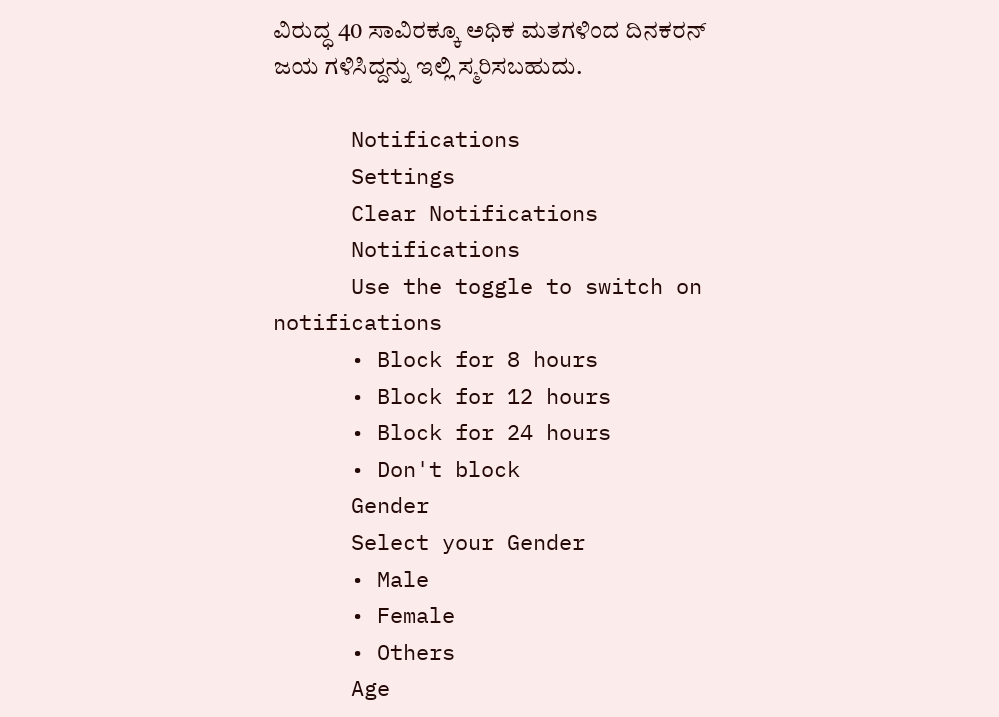ವಿರುದ್ಧ 40 ಸಾವಿರಕ್ಕೂ ಅಧಿಕ ಮತಗಳಿಂದ ದಿನಕರನ್ ಜಯ ಗಳಿಸಿದ್ದನ್ನು ಇಲ್ಲಿ ಸ್ಮರಿಸಬಹುದು.

      Notifications
      Settings
      Clear Notifications
      Notifications
      Use the toggle to switch on notifications
      • Block for 8 hours
      • Block for 12 hours
      • Block for 24 hours
      • Don't block
      Gender
      Select your Gender
      • Male
      • Female
      • Others
      Age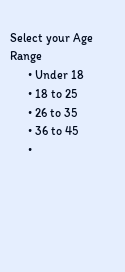Select your Age Range
      • Under 18
      • 18 to 25
      • 26 to 35
      • 36 to 45
      •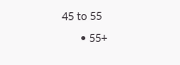45 to 55
      • 55+